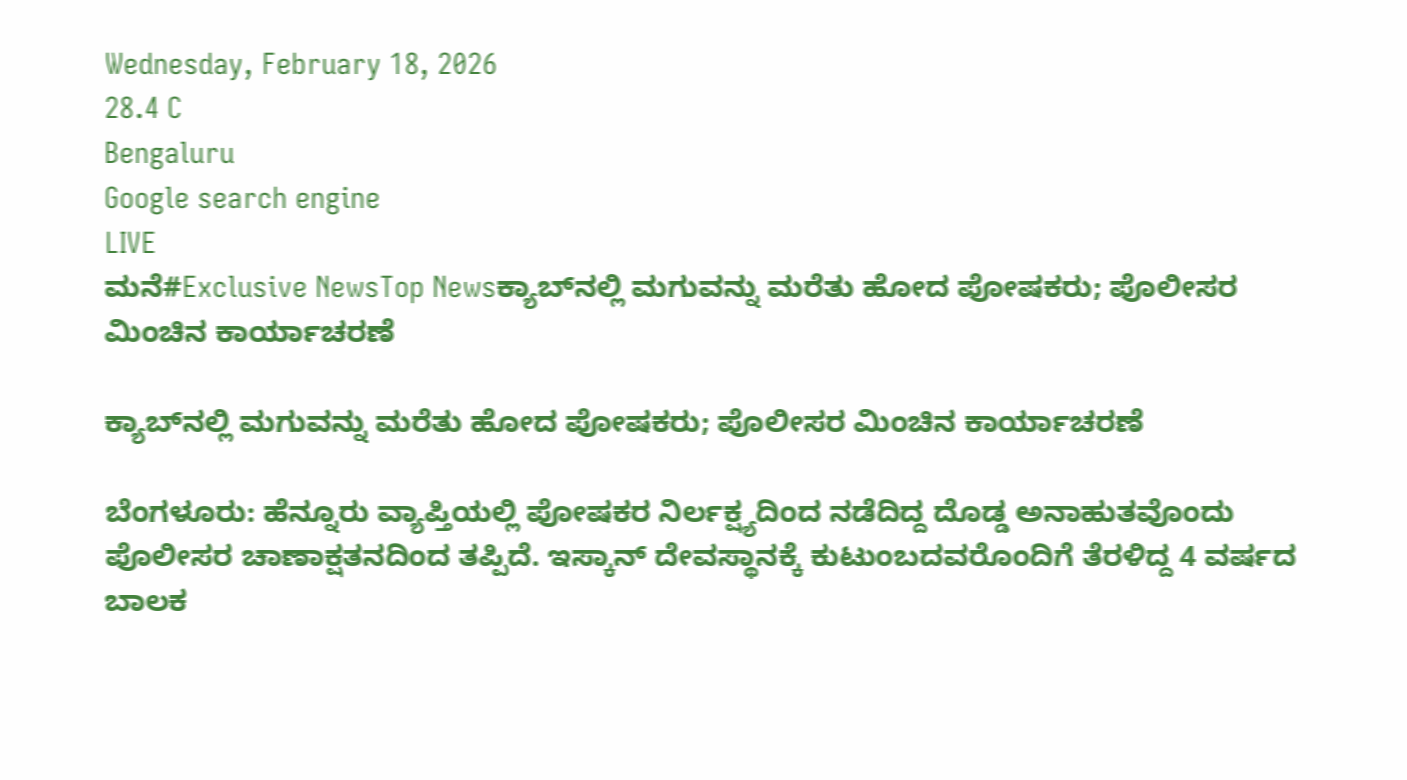Wednesday, February 18, 2026
28.4 C
Bengaluru
Google search engine
LIVE
ಮನೆ#Exclusive NewsTop Newsಕ್ಯಾಬ್‌ನಲ್ಲಿ ಮಗುವನ್ನು ಮರೆತು ಹೋದ ಪೋಷಕರು; ಪೊಲೀಸರ ಮಿಂಚಿನ ಕಾರ್ಯಾಚರಣೆ

ಕ್ಯಾಬ್‌ನಲ್ಲಿ ಮಗುವನ್ನು ಮರೆತು ಹೋದ ಪೋಷಕರು; ಪೊಲೀಸರ ಮಿಂಚಿನ ಕಾರ್ಯಾಚರಣೆ

ಬೆಂಗಳೂರು: ಹೆನ್ನೂರು ವ್ಯಾಪ್ತಿಯಲ್ಲಿ ಪೋಷಕರ ನಿರ್ಲಕ್ಷ್ಯದಿಂದ ನಡೆದಿದ್ದ ದೊಡ್ಡ ಅನಾಹುತವೊಂದು ಪೊಲೀಸರ ಚಾಣಾಕ್ಷತನದಿಂದ ತಪ್ಪಿದೆ. ಇಸ್ಕಾನ್ ದೇವಸ್ಥಾನಕ್ಕೆ ಕುಟುಂಬದವರೊಂದಿಗೆ ತೆರಳಿದ್ದ 4 ವರ್ಷದ ಬಾಲಕ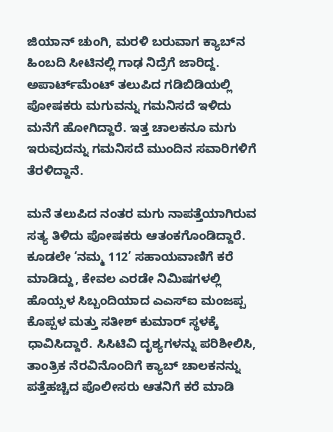ಜಿಯಾನ್ ಚುಂಗಿ, ಮರಳಿ ಬರುವಾಗ ಕ್ಯಾಬ್‌ನ ಹಿಂಬದಿ ಸೀಟಿನಲ್ಲಿ ಗಾಢ ನಿದ್ರೆಗೆ ಜಾರಿದ್ದ. ಅಪಾರ್ಟ್‌ಮೆಂಟ್‌ ತಲುಪಿದ ಗಡಿಬಿಡಿಯಲ್ಲಿ ಪೋಷಕರು ಮಗುವನ್ನು ಗಮನಿಸದೆ ಇಳಿದು ಮನೆಗೆ ಹೋಗಿದ್ದಾರೆ. ಇತ್ತ ಚಾಲಕನೂ ಮಗು ಇರುವುದನ್ನು ಗಮನಿಸದೆ ಮುಂದಿನ ಸವಾರಿಗಳಿಗೆ ತೆರಳಿದ್ದಾನೆ.

ಮನೆ ತಲುಪಿದ ನಂತರ ಮಗು ನಾಪತ್ತೆಯಾಗಿರುವ ಸತ್ಯ ತಿಳಿದು ಪೋಷಕರು ಆತಂಕಗೊಂಡಿದ್ದಾರೆ. ಕೂಡಲೇ ‘ನಮ್ಮ 112’ ಸಹಾಯವಾಣಿಗೆ ಕರೆ ಮಾಡಿದ್ದು, ಕೇವಲ ಎರಡೇ ನಿಮಿಷಗಳಲ್ಲಿ ಹೊಯ್ಸಳ ಸಿಬ್ಬಂದಿಯಾದ ಎಎಸ್‌ಐ ಮಂಜಪ್ಪ ಕೊಪ್ಪಳ ಮತ್ತು ಸತೀಶ್ ಕುಮಾರ್ ಸ್ಥಳಕ್ಕೆ ಧಾವಿಸಿದ್ದಾರೆ. ಸಿಸಿಟಿವಿ ದೃಶ್ಯಗಳನ್ನು ಪರಿಶೀಲಿಸಿ, ತಾಂತ್ರಿಕ ನೆರವಿನೊಂದಿಗೆ ಕ್ಯಾಬ್ ಚಾಲಕನನ್ನು ಪತ್ತೆಹಚ್ಚಿದ ಪೊಲೀಸರು ಆತನಿಗೆ ಕರೆ ಮಾಡಿ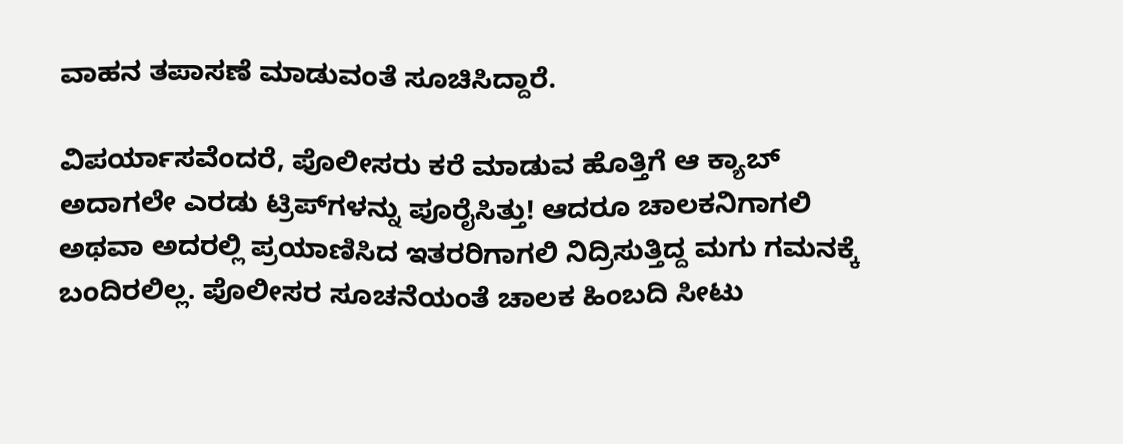ವಾಹನ ತಪಾಸಣೆ ಮಾಡುವಂತೆ ಸೂಚಿಸಿದ್ದಾರೆ.

ವಿಪರ್ಯಾಸವೆಂದರೆ, ಪೊಲೀಸರು ಕರೆ ಮಾಡುವ ಹೊತ್ತಿಗೆ ಆ ಕ್ಯಾಬ್ ಅದಾಗಲೇ ಎರಡು ಟ್ರಿಪ್‌ಗಳನ್ನು ಪೂರೈಸಿತ್ತು! ಆದರೂ ಚಾಲಕನಿಗಾಗಲಿ ಅಥವಾ ಅದರಲ್ಲಿ ಪ್ರಯಾಣಿಸಿದ ಇತರರಿಗಾಗಲಿ ನಿದ್ರಿಸುತ್ತಿದ್ದ ಮಗು ಗಮನಕ್ಕೆ ಬಂದಿರಲಿಲ್ಲ. ಪೊಲೀಸರ ಸೂಚನೆಯಂತೆ ಚಾಲಕ ಹಿಂಬದಿ ಸೀಟು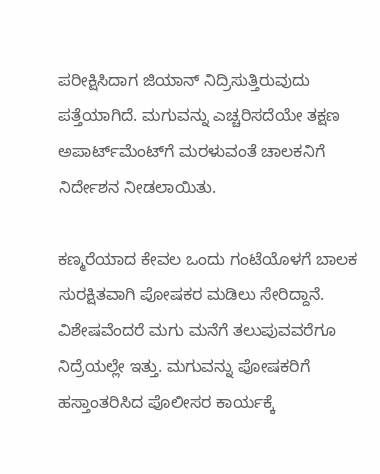ಪರೀಕ್ಷಿಸಿದಾಗ ಜಿಯಾನ್ ನಿದ್ರಿಸುತ್ತಿರುವುದು ಪತ್ತೆಯಾಗಿದೆ. ಮಗುವನ್ನು ಎಚ್ಚರಿಸದೆಯೇ ತಕ್ಷಣ ಅಪಾರ್ಟ್‌ಮೆಂಟ್‌ಗೆ ಮರಳುವಂತೆ ಚಾಲಕನಿಗೆ ನಿರ್ದೇಶನ ನೀಡಲಾಯಿತು.

ಕಣ್ಮರೆಯಾದ ಕೇವಲ ಒಂದು ಗಂಟೆಯೊಳಗೆ ಬಾಲಕ ಸುರಕ್ಷಿತವಾಗಿ ಪೋಷಕರ ಮಡಿಲು ಸೇರಿದ್ದಾನೆ. ವಿಶೇಷವೆಂದರೆ ಮಗು ಮನೆಗೆ ತಲುಪುವವರೆಗೂ ನಿದ್ರೆಯಲ್ಲೇ ಇತ್ತು. ಮಗುವನ್ನು ಪೋಷಕರಿಗೆ ಹಸ್ತಾಂತರಿಸಿದ ಪೊಲೀಸರ ಕಾರ್ಯಕ್ಕೆ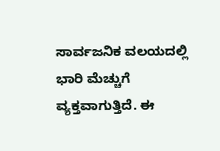ಸಾರ್ವಜನಿಕ ವಲಯದಲ್ಲಿ ಭಾರಿ ಮೆಚ್ಚುಗೆ ವ್ಯಕ್ತವಾಗುತ್ತಿದೆ. ಈ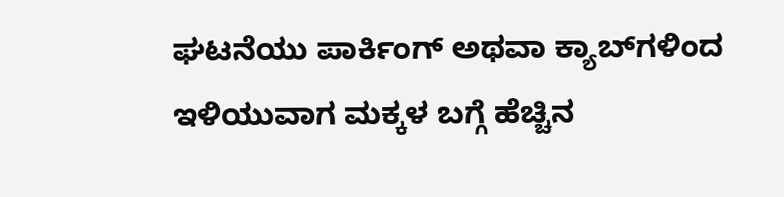ಘಟನೆಯು ಪಾರ್ಕಿಂಗ್ ಅಥವಾ ಕ್ಯಾಬ್‌ಗಳಿಂದ ಇಳಿಯುವಾಗ ಮಕ್ಕಳ ಬಗ್ಗೆ ಹೆಚ್ಚಿನ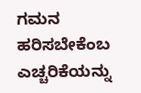ಗಮನ ಹರಿಸಬೇಕೆಂಬ ಎಚ್ಚರಿಕೆಯನ್ನು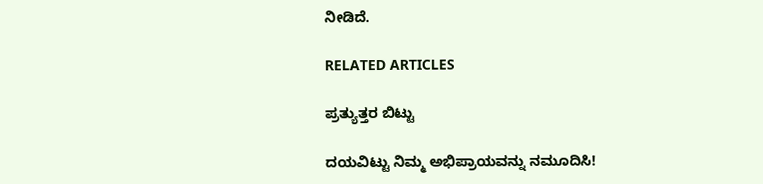ನೀಡಿದೆ.

RELATED ARTICLES

ಪ್ರತ್ಯುತ್ತರ ಬಿಟ್ಟು

ದಯವಿಟ್ಟು ನಿಮ್ಮ ಅಭಿಪ್ರಾಯವನ್ನು ನಮೂದಿಸಿ!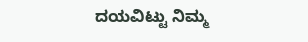ದಯವಿಟ್ಟು ನಿಮ್ಮ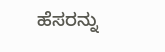ಹೆಸರನ್ನು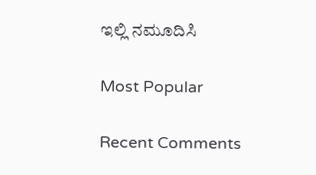ಇಲ್ಲಿ ನಮೂದಿಸಿ

Most Popular

Recent Comments